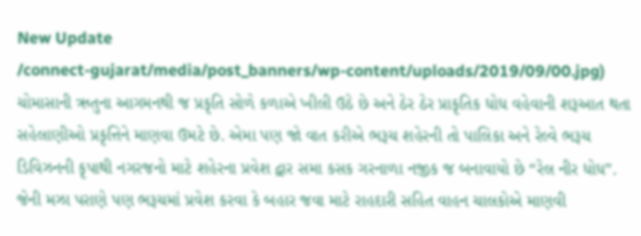New Update
/connect-gujarat/media/post_banners/wp-content/uploads/2019/09/00.jpg)
ચોમાસાની ઋતુના આગમનથી જ પ્રકૃતિ સોળે કળાએ ખીલી ઉઠે છે અને ઠેર ઠેર પ્રાકૃતિક ધોધ વહેવાની શરૂઆત થતા સહેલાણીઓ પ્રકૃત્તિને માણવા ઉમટે છે. એમા પણ જો વાત કરીએ ભરૂચ શહેરની તો પાલિકા અને રેલ્વે ભરૂચ ડિવિઝનની કૃપાથી નગરજનો માટે શહેરના પ્રવેશ દ્વાર સમા કસક ગરનાળા નજીક જ બનાવાયો છે “રેલ નીર ધોધ”. જેની મઝા પરાણે પણ ભરૂચમાં પ્રવેશ કરવા કે બહાર જવા માટે રાહદારી સહિત વાહન ચાલકોએ માણવી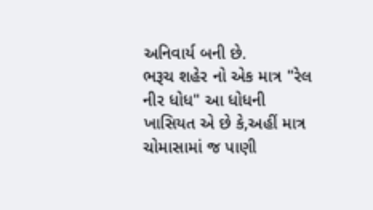અનિવાર્ય બની છે.
ભરૂચ શહેર નો એક માત્ર "રેલ નીર ધોધ" આ ધોધની ખાસિયત એ છે કે,અહીં માત્ર ચોમાસામાં જ પાણી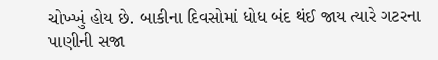ચોખ્ખું હોય છે. બાકીના દિવસોમાં ધોધ બંદ થંઈ જાય ત્યારે ગટરના પાણીની સજા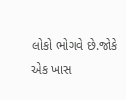લોકો ભોગવે છે.જોકે એક ખાસ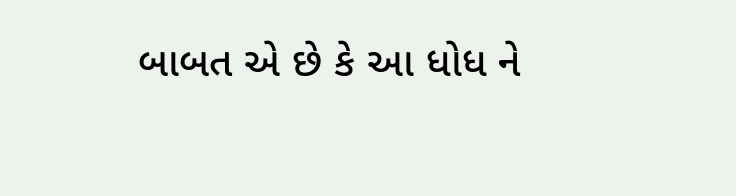બાબત એ છે કે આ ધોધ ને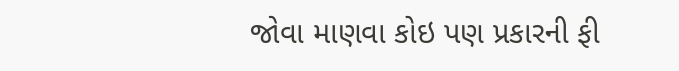જોવા માણવા કોઇ પણ પ્રકારની ફી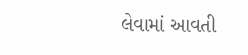લેવામાં આવતી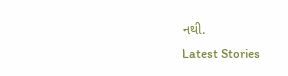નથી.
Latest Stories